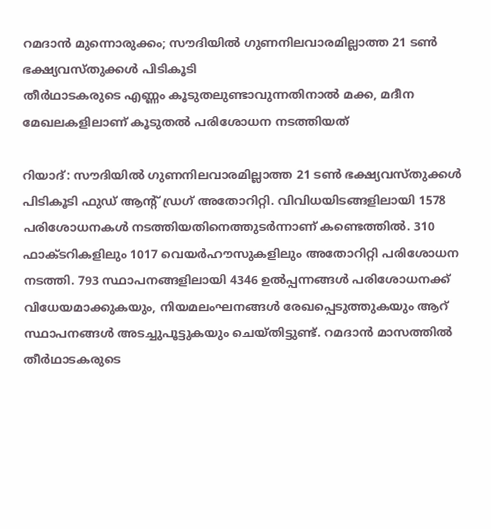റമദാൻ മുന്നൊരുക്കം; സൗദിയിൽ ഗുണനിലവാരമില്ലാത്ത 21 ടൺ ഭക്ഷ്യവസ്തുക്കൾ പിടികൂടി
തീർഥാടകരുടെ എണ്ണം കൂടുതലുണ്ടാവുന്നതിനാൽ മക്ക, മദീന മേഖലകളിലാണ് കൂടുതൽ പരിശോധന നടത്തിയത്

റിയാദ്: സൗദിയിൽ ഗുണനിലവാരമില്ലാത്ത 21 ടൺ ഭക്ഷ്യവസ്തുക്കൾ പിടികൂടി ഫുഡ് ആന്റ് ഡ്രഗ് അതോറിറ്റി. വിവിധയിടങ്ങളിലായി 1578 പരിശോധനകൾ നടത്തിയതിനെത്തുടർന്നാണ് കണ്ടെത്തിൽ. 310 ഫാക്ടറികളിലും 1017 വെയർഹൗസുകളിലും അതോറിറ്റി പരിശോധന നടത്തി. 793 സ്ഥാപനങ്ങളിലായി 4346 ഉൽപ്പന്നങ്ങൾ പരിശോധനക്ക് വിധേയമാക്കുകയും, നിയമലംഘനങ്ങൾ രേഖപ്പെടുത്തുകയും ആറ് സ്ഥാപനങ്ങൾ അടച്ചുപൂട്ടുകയും ചെയ്തിട്ടുണ്ട്. റമദാൻ മാസത്തിൽ തീർഥാടകരുടെ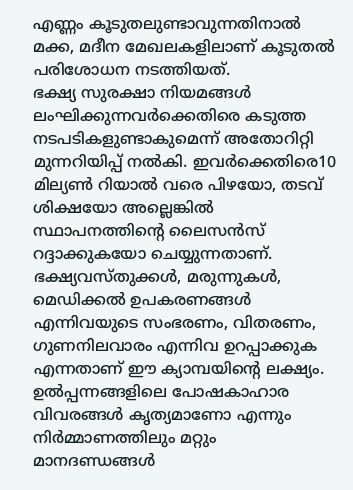എണ്ണം കൂടുതലുണ്ടാവുന്നതിനാൽ മക്ക, മദീന മേഖലകളിലാണ് കൂടുതൽ പരിശോധന നടത്തിയത്.
ഭക്ഷ്യ സുരക്ഷാ നിയമങ്ങൾ ലംഘിക്കുന്നവർക്കെതിരെ കടുത്ത നടപടികളുണ്ടാകുമെന്ന് അതോറിറ്റി മുന്നറിയിപ്പ് നൽകി. ഇവർക്കെതിരെ10 മില്യൺ റിയാൽ വരെ പിഴയോ, തടവ് ശിക്ഷയോ അല്ലെങ്കിൽ സ്ഥാപനത്തിന്റെ ലൈസൻസ് റദ്ദാക്കുകയോ ചെയ്യുന്നതാണ്.
ഭക്ഷ്യവസ്തുക്കൾ, മരുന്നുകൾ, മെഡിക്കൽ ഉപകരണങ്ങൾ എന്നിവയുടെ സംഭരണം, വിതരണം, ഗുണനിലവാരം എന്നിവ ഉറപ്പാക്കുക എന്നതാണ് ഈ ക്യാമ്പയിന്റെ ലക്ഷ്യം. ഉൽപ്പന്നങ്ങളിലെ പോഷകാഹാര വിവരങ്ങൾ കൃത്യമാണോ എന്നും നിർമ്മാണത്തിലും മറ്റും മാനദണ്ഡങ്ങൾ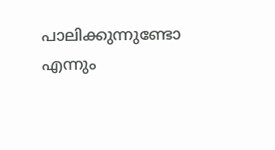പാലിക്കുന്നുണ്ടോ എന്നും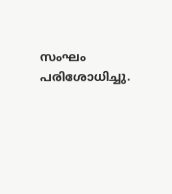സംഘം പരിശോധിച്ചു.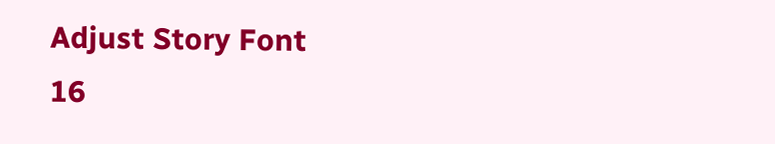Adjust Story Font
16